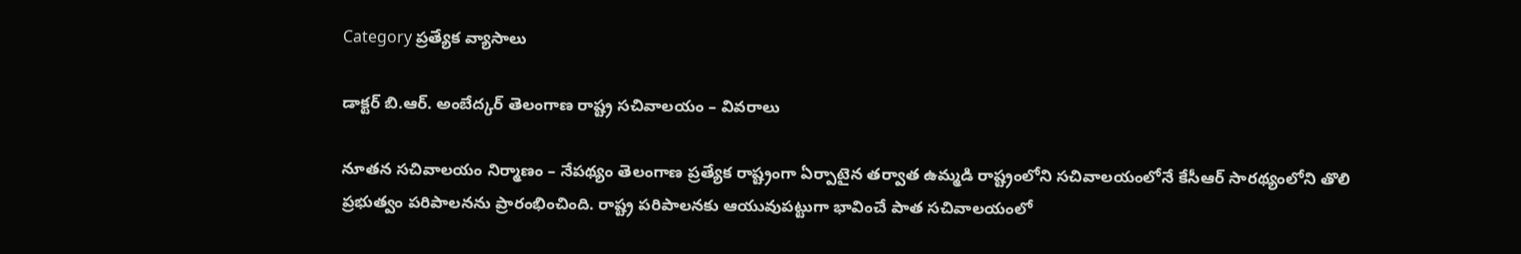Category ప్రత్యేక వ్యాసాలు

డాక్టర్‌ ‌బి.ఆర్‌. అం‌బేద్కర్‌ ‌తెలంగాణ రాష్ట్ర సచివాలయం – వివరాలు

నూతన సచివాలయం నిర్మాణం – నేపథ్యం తెలంగాణ ప్రత్యేక రాష్ట్రంగా ఏర్పాటైన తర్వాత ఉమ్మడి రాష్ట్రంలోని సచివాలయంలోనే కేసీఆర్‌ ‌సారథ్యంలోని తొలి ప్రభుత్వం పరిపాలనను ప్రారంభించింది. రాష్ట్ర పరిపాలనకు ఆయువుపట్టుగా భావించే పాత సచివాలయంలో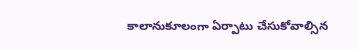కాలానుకూలంగా ఏర్పాటు చేసుకోవాల్సిన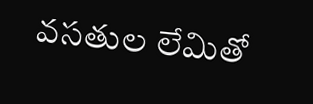వసతుల లేమితో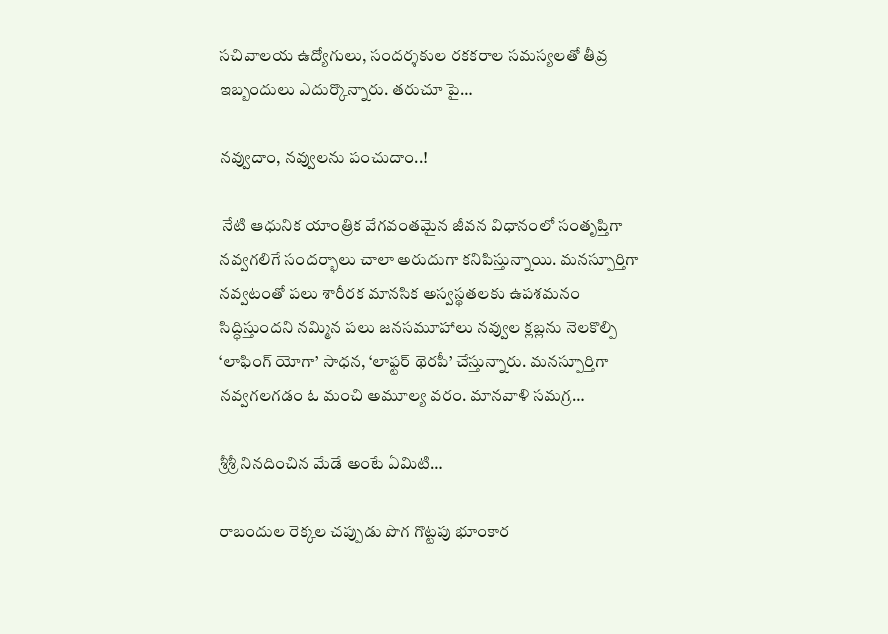సచివాలయ ఉద్యోగులు, సందర్శకుల రకకరాల సమస్యలతో తీవ్ర ఇబ్బందులు ఎదుర్కొన్నారు. తరుచూ పై…

నవ్వుదాం, నవ్వులను పంచుదాం..!

 నేటి ఆధునిక యాంత్రిక వేగవంతమైన జీవన విధానంలో సంతృప్తిగా నవ్వగలిగే సందర్భాలు చాలా అరుదుగా కనిపిస్తున్నాయి. మనస్పూర్తిగా నవ్వటంతో పలు శారీరక మానసిక అస్వస్థతలకు ఉపశమనం సిద్ధిస్తుందని నమ్మిన పలు జనసమూహాలు నవ్వుల క్లబ్లను నెలకొల్పి ‘లాఫింగ్‌ ‌యోగా’ సాధన, ‘లాఫ్టర్‌ ‌థెరపీ’ చేస్తున్నారు. మనస్పూర్తిగా నవ్వగలగడం ఓ మంచి అమూల్య వరం. మానవాళి సమగ్ర…

శ్రీశ్రీ నినదించిన మేడే అంటే ఏమిటి…

రాబందుల రెక్కల చప్పుడు పొగ గొట్టపు భూంకార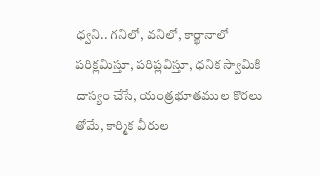ధ్వని.. గనిలో, వనిలో, కార్ఖానాలో పరిక్లమిస్తూ, పరిప్లవిస్తూ, ధనిక స్వామికి దాస్యం చేసే, యంత్రభూతముల కొరలు తోమే, కార్మిక వీరుల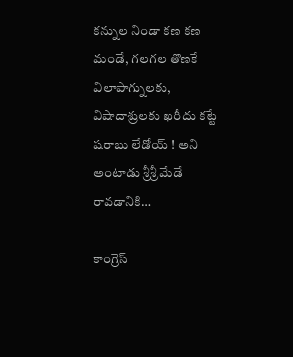కన్నుల నిండా కణ కణ మండే, గలగల తొణకే విలాపాగ్నులకు, విషాదాశ్రులకు ఖరీదు కట్టే షరాబు లేడోయ్‌ ! అని అంటాడు శ్రీశ్రీ మేడే రావడానికి…

కాంగ్రెస్‌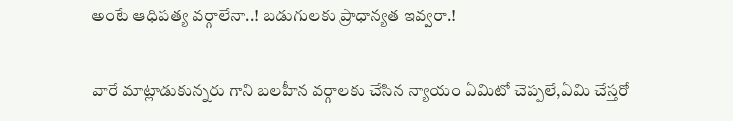అం‌టే ఆధిపత్య వర్గాలేనా..! బడుగులకు ప్రాధాన్యత ఇవ్వరా.!

వారే మాట్లాడుకున్నరు గాని బలహీన వర్గాలకు చేసిన న్యాయం ఏమిటో చెప్పలే,ఏమి చేస్తరో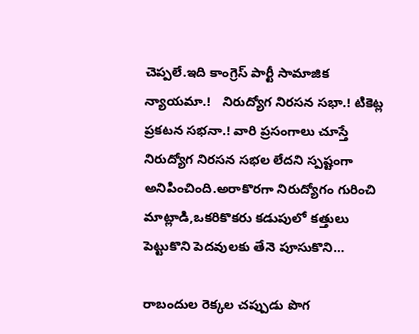చెప్పలే.ఇది కాంగ్రెస్‌ ‌పార్టీ సామాజిక న్యాయమా.!   నిరుద్యోగ నిరసన సభా.! టికెట్ల ప్రకటన సభనా.! వారి ప్రసంగాలు చూస్తే నిరుద్యోగ నిరసన సభల లేదని స్పష్టంగా అనిపించింది.అరాకొరగా నిరుద్యోగం గురించి మాట్లాడి,ఒకరికొకరు కడుపులో కత్తులు పెట్టుకొని పెదవులకు తేనె పూసుకొని…

రాబందుల రెక్కల చప్పుడు పొగ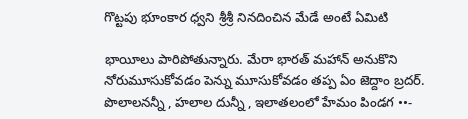గొట్టపు భూంకార ధ్వని శ్రీశ్రీ నినదించిన మేడే అంటే ఏమిటి

భాయీలు పారిపోతున్నారు. మేరా భారత్‌ ‌మహాన్‌ అనుకొని నోరుమూసుకోవడం పెన్ను మూసుకోవడం తప్ప ఏం జెద్దాం బ్రదర్‌.   పొలాలనన్నీ , హలాల దున్నీ , ఇలాతలంలో హేమం పిండగ ••-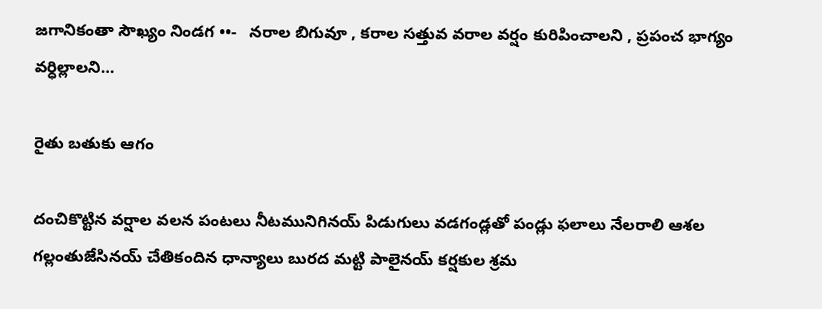జగానికంతా సౌఖ్యం నిండగ ••-   నరాల బిగువూ , కరాల సత్తువ వరాల వర్షం కురిపించాలని , ప్రపంచ భాగ్యం వర్ధిల్లాలని…

రైతు బతుకు ఆగం

దంచికొట్టిన వర్షాల వలన పంటలు నీటమునిగినయ్‌ ‌పిడుగులు వడగండ్లతో పండ్లు ఫలాలు నేలరాలి ఆశల గల్లంతుజేసినయ్‌ ‌చేతికందిన ధాన్యాలు బురద మట్టి పాలైనయ్‌ ‌కర్షకుల శ్రమ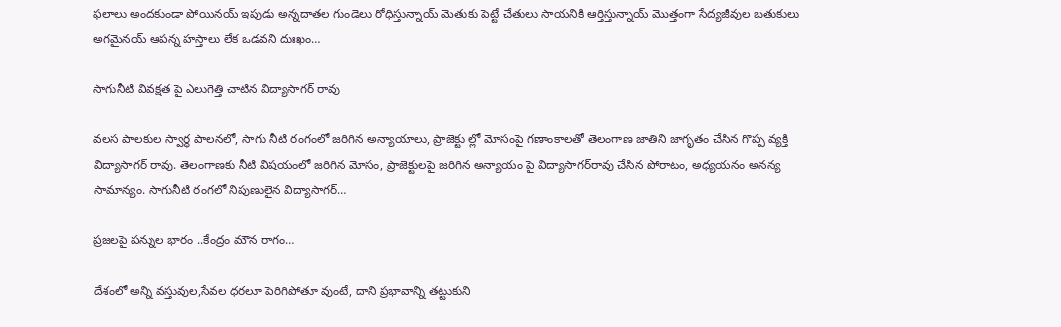ఫలాలు అందకుండా పోయినయ్‌ ఇపుడు అన్నదాతల గుండెలు రోధిస్తున్నాయ్‌ ‌మెతుకు పెట్టే చేతులు సాయనికి ఆర్తిస్తున్నాయ్‌ ‌మొత్తంగా సేద్యజీవుల బతుకులు అగమైనయ్‌ ఆపన్న హస్తాలు లేక ఒడవని దుఃఖం…

సాగునీటి వివక్షత పై ఎలుగెత్తి చాటిన విద్యాసాగర్ రావు

వలస పాలకుల స్వార్థ పాలనలో, సాగు నీటి రంగంలో జరిగిన అన్యాయాలు, ప్రాజెక్టు ల్లో మోసంపై గణాంకాలతో తెలంగాణ జాతిని జాగృతం చేసిన గొప్ప వ్యక్తి విద్యాసాగర్ రావు. తెలంగాణకు నీటి విషయంలో జరిగిన మోసం, ప్రాజెక్టులపై జరిగిన అన్యాయం పై విద్యాసాగర్‌రావు చేసిన పోరాటం, అధ్యయనం అనన్య సామాన్యం. సాగునీటి రంగలో నిపుణులైన విద్యాసాగర్…

ప్రజలపై పన్నుల భారం ..కేంద్రం మౌన రాగం…

దేశంలో అన్ని వస్తువుల,సేవల ధరలూ పెరిగిపోతూ వుంటే, దాని ప్రభావాన్ని తట్టుకుని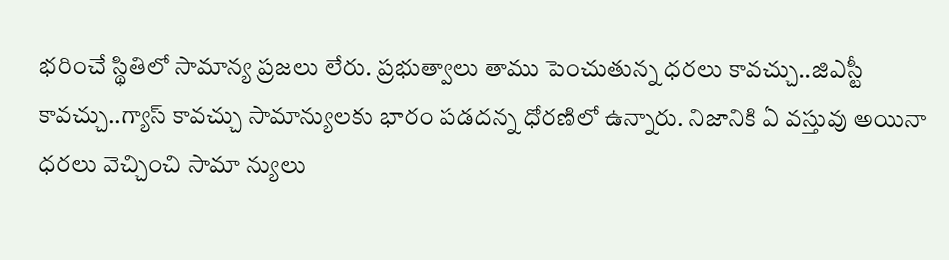భరించే స్థితిలో సామాన్య ప్రజలు లేరు. ప్రభుత్వాలు తాము పెంచుతున్న ధరలు కావచ్చు..జిఎస్టీ కావచ్చు..గ్యాస్‌ ‌కావచ్చు సామాన్యులకు భారం పడదన్న ధోరణిలో ఉన్నారు. నిజానికి ఏ వస్తువు అయినా ధరలు వెచ్చించి సామా న్యులు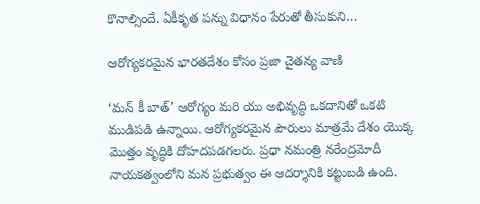కొనాల్సిందే. ఏకీకృత పన్ను విధానం పేరుతో తీసుకుని…

ఆరోగ్యకరమైన భారతదేశం కోసం ప్రజా చైతన్య వాణి

‘మన్‌ ‌కీ బాత్‌’ ఆరోగ్యం మరి యు అభివృద్ధి ఒకదానితో ఒకటి ముడిపడి ఉన్నాయి. ఆరోగ్యకరమైన పౌరులు మాత్రమే దేశం యొక్క మొత్తం వృద్ధికి దోహదపడగలరు. ప్రధా నమంత్రి నరేంద్రమోదీ నాయకత్వంలోని మన ప్రభుత్వం ఈ ఆదర్శానికి కట్టుబడి ఉంది.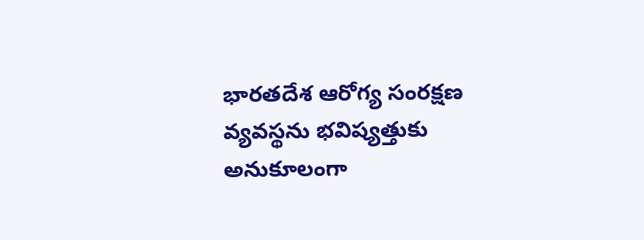భారతదేశ ఆరోగ్య సంరక్షణ వ్యవస్థను భవిష్యత్తుకు అనుకూలంగా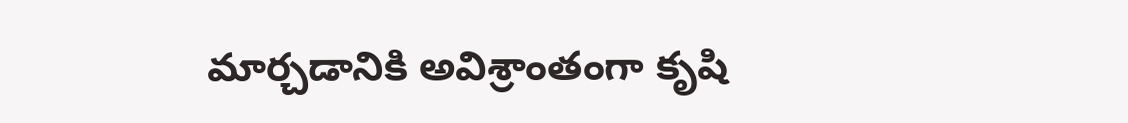మార్చడానికి అవిశ్రాంతంగా కృషి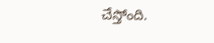చేస్తోంది.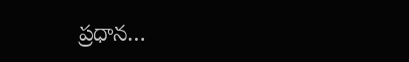ప్రధాన…